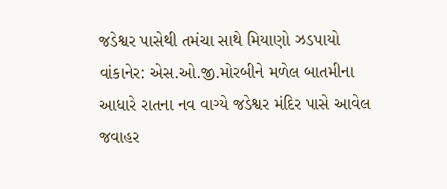જડેશ્વર પાસેથી તમંચા સાથે મિયાણો ઝડપાયો
વાંકાનેર: એસ.ઓ.જી.મોરબીને મળેલ બાતમીના આધારે રાતના નવ વાગ્યે જડેશ્વર મંદિર પાસે આવેલ જવાહર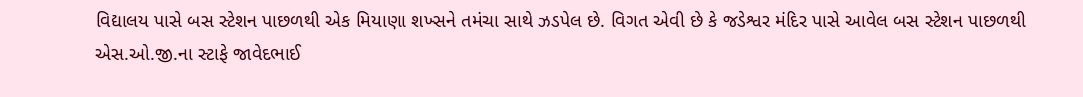વિદ્યાલય પાસે બસ સ્ટેશન પાછળથી એક મિયાણા શખ્સને તમંચા સાથે ઝડપેલ છે. વિગત એવી છે કે જડેશ્વર મંદિર પાસે આવેલ બસ સ્ટેશન પાછળથી એસ.ઓ.જી.ના સ્ટાફે જાવેદભાઈ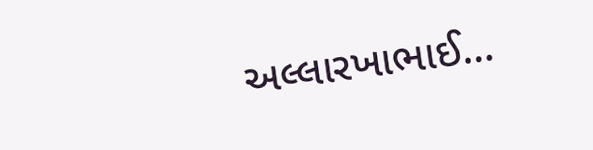અલ્લારખાભાઈ…